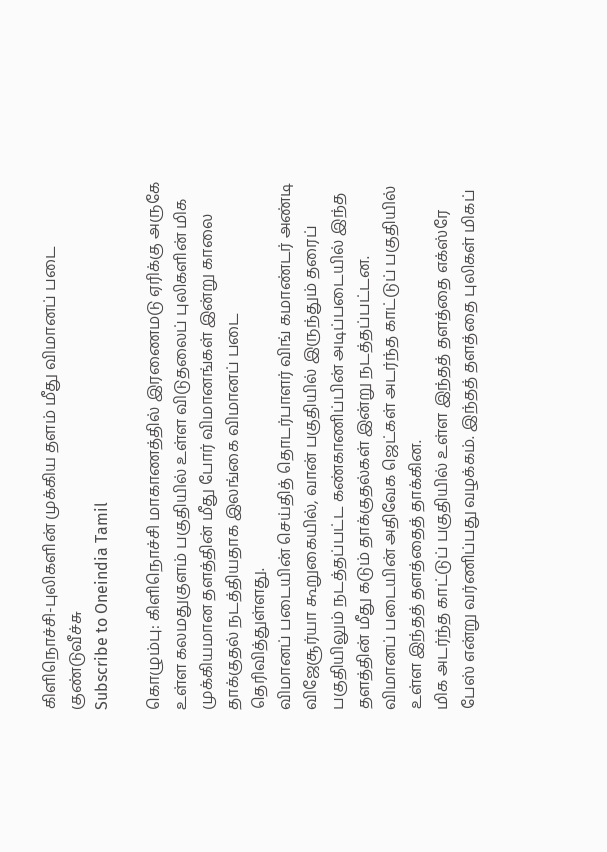கிளிநொச்சி-புலிகளின் முக்கிய தளம் மீது விமானப் படை குண்டுவீச்சு
Subscribe to Oneindia Tamil

கொழும்பு: கிளிநொச்சி மாகாணத்தில் இரணைமடு ஏரிக்கு அருகே உள்ள கலமதுகுளம் பகுதியில் உள்ள விடுதலைப் புலிகளின் மிக முக்கியமான தளத்தின் மீது போர் விமானங்கள் இன்று காலை தாக்குதல் நடத்தியதாக இலங்கை விமானப் படை தெரிவித்துள்ளது.
விமானப் படையின் செய்தித் தொடர்பாளர் விங் கமாண்டர் அண்டி விஜேசூர்யா கூறுகையில், வான் பகுதியில் இருந்தும் தரைப் பகுதியிலும் நடத்தப்பட்ட கண்காணிப்பின் அடிப்படையில் இந்த தளத்தின் மீது கடும் தாக்குதல்கள் இன்று நடத்தப்பட்டன. விமானப் படையின் அதிவேக ஜெட்கள் அடர்ந்த காட்டுப் பகுதியில் உள்ள இந்தத் தளத்தைத் தாக்கின.
மிக அடர்ந்த காட்டுப் பகுதியில் உள்ள இந்தத் தளத்தை எக்ஸ்ரே பேஸ் என்று வர்ணிப்பது வழக்கம். இந்தத் தளத்தை புலிகள் மிகப்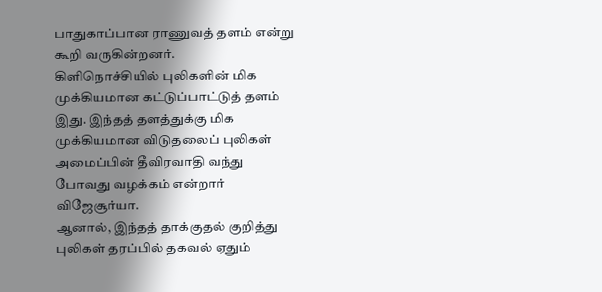பாதுகாப்பான ராணுவத் தளம் என்று கூறி வருகின்றனர்.
கிளிநொச்சியில் புலிகளின் மிக முக்கியமான கட்டுப்பாட்டுத் தளம் இது. இந்தத் தளத்துக்கு மிக முக்கியமான விடுதலைப் புலிகள் அமைப்பின் தீவிரவாதி வந்து போவது வழக்கம் என்றார் விஜேசூர்யா.
ஆனால், இந்தத் தாக்குதல் குறித்து புலிகள் தரப்பில் தகவல் ஏதும்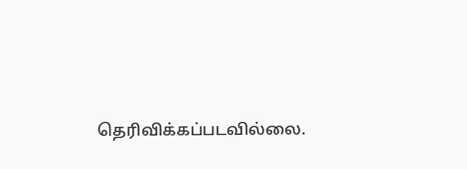தெரிவிக்கப்படவில்லை.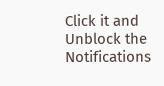Click it and Unblock the Notifications